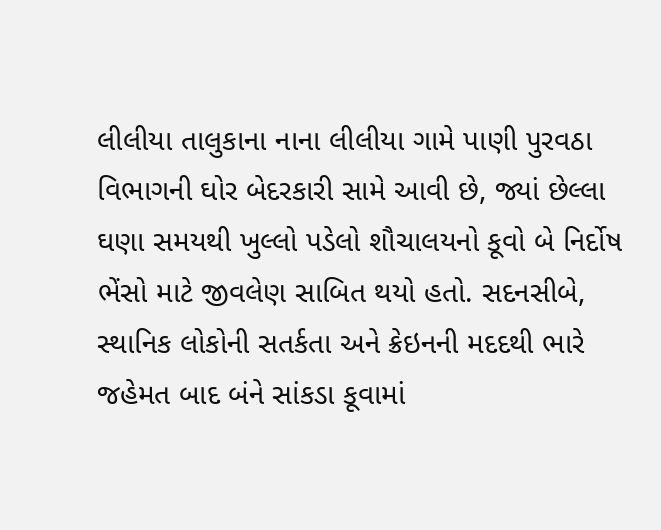લીલીયા તાલુકાના નાના લીલીયા ગામે પાણી પુરવઠા વિભાગની ઘોર બેદરકારી સામે આવી છે, જ્યાં છેલ્લા ઘણા સમયથી ખુલ્લો પડેલો શૌચાલયનો કૂવો બે નિર્દોષ ભેંસો માટે જીવલેણ સાબિત થયો હતો. સદનસીબે, સ્થાનિક લોકોની સતર્કતા અને ક્રેઇનની મદદથી ભારે જહેમત બાદ બંને સાંકડા કૂવામાં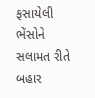ફસાયેલી ભેંસોને સલામત રીતે બહાર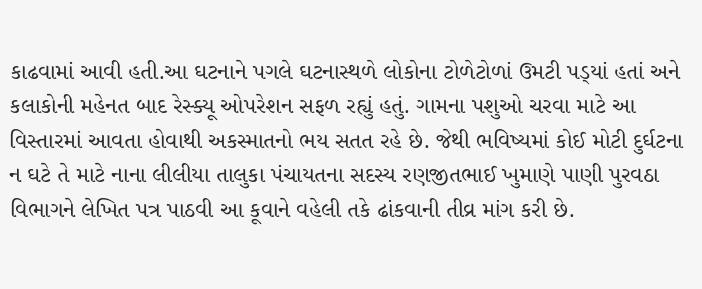કાઢવામાં આવી હતી.આ ઘટનાને પગલે ઘટનાસ્થળે લોકોના ટોળેટોળાં ઉમટી પડ્‌યાં હતાં અને કલાકોની મહેનત બાદ રેસ્ક્યૂ ઓપરેશન સફળ રહ્યું હતું. ગામના પશુઓ ચરવા માટે આ વિસ્તારમાં આવતા હોવાથી અકસ્માતનો ભય સતત રહે છે. જેથી ભવિષ્યમાં કોઈ મોટી દુર્ઘટના ન ઘટે તે માટે નાના લીલીયા તાલુકા પંચાયતના સદસ્ય રણજીતભાઈ ખુમાણે પાણી પુરવઠા વિભાગને લેખિત પત્ર પાઠવી આ કૂવાને વહેલી તકે ઢાંકવાની તીવ્ર માંગ કરી છે.